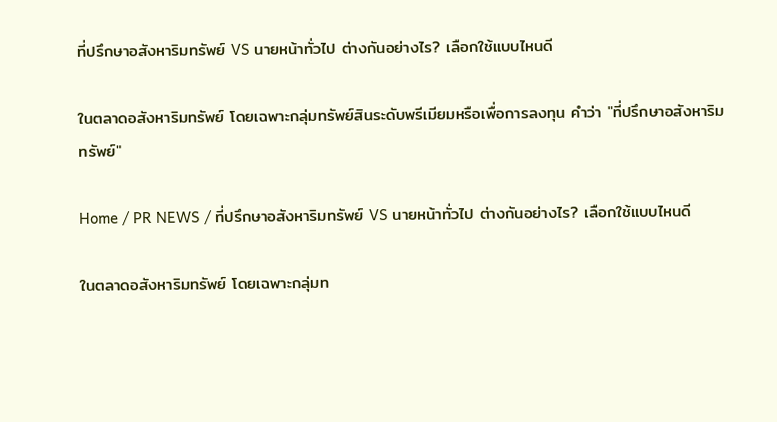ที่ปรึกษาอสังหาริมทรัพย์ VS นายหน้าทั่วไป ต่างกันอย่างไร? เลือกใช้แบบไหนดี

ในตลาดอสังหาริมทรัพย์ โดยเฉพาะกลุ่มทรัพย์สินระดับพรีเมียมหรือเพื่อการลงทุน คำว่า "ที่ปรึกษาอสังหาริมทรัพย์"

Home / PR NEWS / ที่ปรึกษาอสังหาริมทรัพย์ VS นายหน้าทั่วไป ต่างกันอย่างไร? เลือกใช้แบบไหนดี

ในตลาดอสังหาริมทรัพย์ โดยเฉพาะกลุ่มท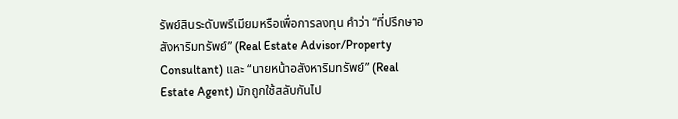รัพย์สินระดับพรีเมียมหรือเพื่อการลงทุน คำว่า “ที่ปรึกษาอสังหาริมทรัพย์” (Real Estate Advisor/Property Consultant) และ “นายหน้าอสังหาริมทรัพย์” (Real Estate Agent) มักถูกใช้สลับกันไป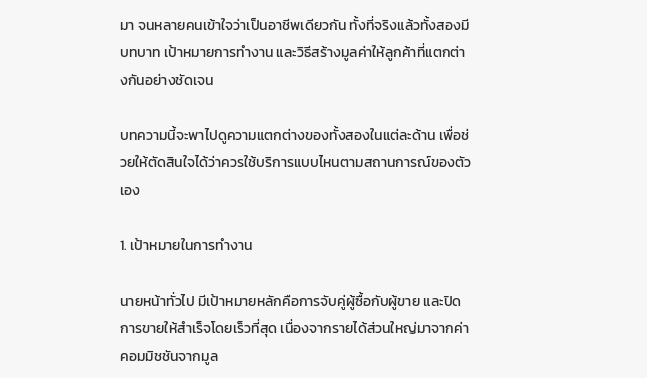มา จนหลายคนเข้าใจว่าเป็นอาชีพเดียวกัน ทั้งที่จริงแล้วทั้งสองมีบทบาท เป้าหมายการทำงาน และวิธีสร้างมูลค่าให้ลูกค้าที่แตกต่างกันอย่างชัดเจน

บทความนี้จะพาไปดูความแตกต่างของทั้งสองในแต่ละด้าน เพื่อช่วยให้ตัดสินใจได้ว่าควรใช้บริการแบบไหนตามสถานการณ์ของตัวเอง

1. เป้าหมายในการทำงาน

นายหน้าทั่วไป มีเป้าหมายหลักคือการจับคู่ผู้ซื้อกับผู้ขาย และปิดการขายให้สำเร็จโดยเร็วที่สุด เนื่องจากรายได้ส่วนใหญ่มาจากค่าคอมมิชชันจากมูล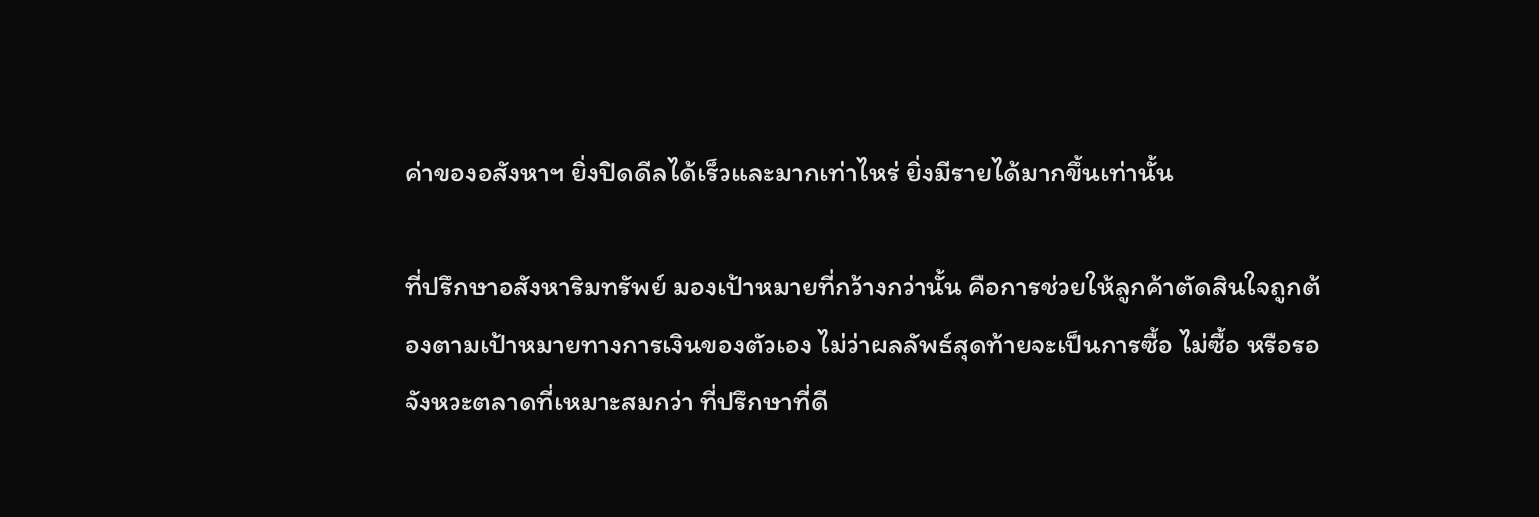ค่าของอสังหาฯ ยิ่งปิดดีลได้เร็วและมากเท่าไหร่ ยิ่งมีรายได้มากขึ้นเท่านั้น

ที่ปรึกษาอสังหาริมทรัพย์ มองเป้าหมายที่กว้างกว่านั้น คือการช่วยให้ลูกค้าตัดสินใจถูกต้องตามเป้าหมายทางการเงินของตัวเอง ไม่ว่าผลลัพธ์สุดท้ายจะเป็นการซื้อ ไม่ซื้อ หรือรอจังหวะตลาดที่เหมาะสมกว่า ที่ปรึกษาที่ดี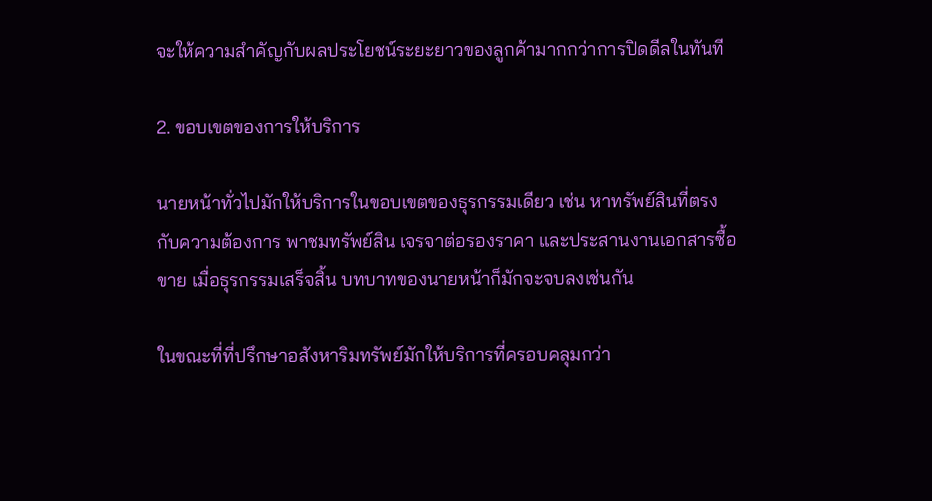จะให้ความสำคัญกับผลประโยชน์ระยะยาวของลูกค้ามากกว่าการปิดดีลในทันที

2. ขอบเขตของการให้บริการ

นายหน้าทั่วไปมักให้บริการในขอบเขตของธุรกรรมเดียว เช่น หาทรัพย์สินที่ตรงกับความต้องการ พาชมทรัพย์สิน เจรจาต่อรองราคา และประสานงานเอกสารซื้อขาย เมื่อธุรกรรมเสร็จสิ้น บทบาทของนายหน้าก็มักจะจบลงเช่นกัน

ในขณะที่ที่ปรึกษาอสังหาริมทรัพย์มักให้บริการที่ครอบคลุมกว่า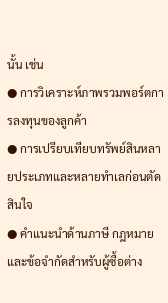นั้น เช่น
● การวิเคราะห์ภาพรวมพอร์ตการลงทุนของลูกค้า
● การเปรียบเทียบทรัพย์สินหลายประเภทและหลายทำเลก่อนตัดสินใจ
● คำแนะนำด้านภาษี กฎหมาย และข้อจำกัดสำหรับผู้ซื้อต่าง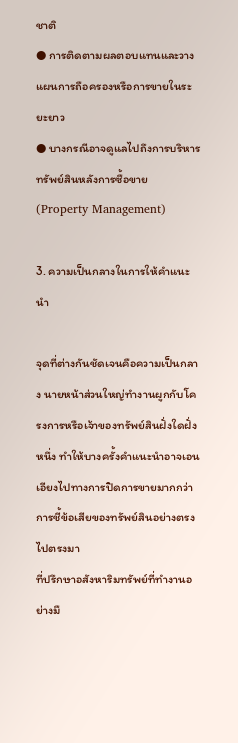ชาติ
● การติดตามผลตอบแทนและวางแผนการถือครองหรือการขายในระยะยาว
● บางกรณีอาจดูแลไปถึงการบริหารทรัพย์สินหลังการซื้อขาย (Property Management)

3. ความเป็นกลางในการให้คำแนะนำ

จุดที่ต่างกันชัดเจนคือความเป็นกลาง นายหน้าส่วนใหญ่ทำงานผูกกับโครงการหรือเจ้าของทรัพย์สินฝั่งใดฝั่งหนึ่ง ทำให้บางครั้งคำแนะนำอาจเอนเอียงไปทางการปิดการขายมากกว่าการชี้ข้อเสียของทรัพย์สินอย่างตรงไปตรงมา
ที่ปรึกษาอสังหาริมทรัพย์ที่ทำงานอย่างมื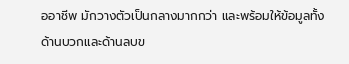ออาชีพ มักวางตัวเป็นกลางมากกว่า และพร้อมให้ข้อมูลทั้งด้านบวกและด้านลบข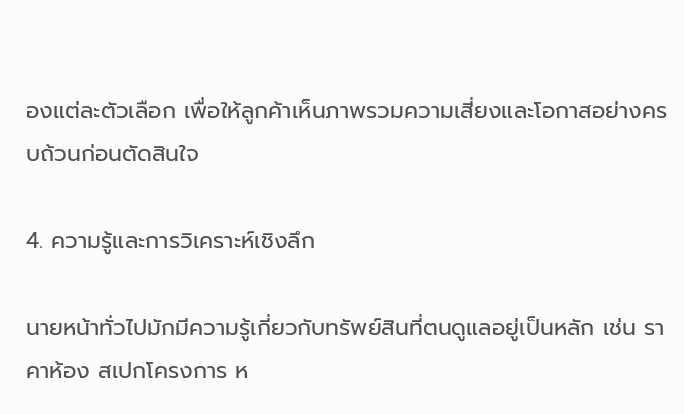องแต่ละตัวเลือก เพื่อให้ลูกค้าเห็นภาพรวมความเสี่ยงและโอกาสอย่างครบถ้วนก่อนตัดสินใจ

4. ความรู้และการวิเคราะห์เชิงลึก

นายหน้าทั่วไปมักมีความรู้เกี่ยวกับทรัพย์สินที่ตนดูแลอยู่เป็นหลัก เช่น ราคาห้อง สเปกโครงการ ห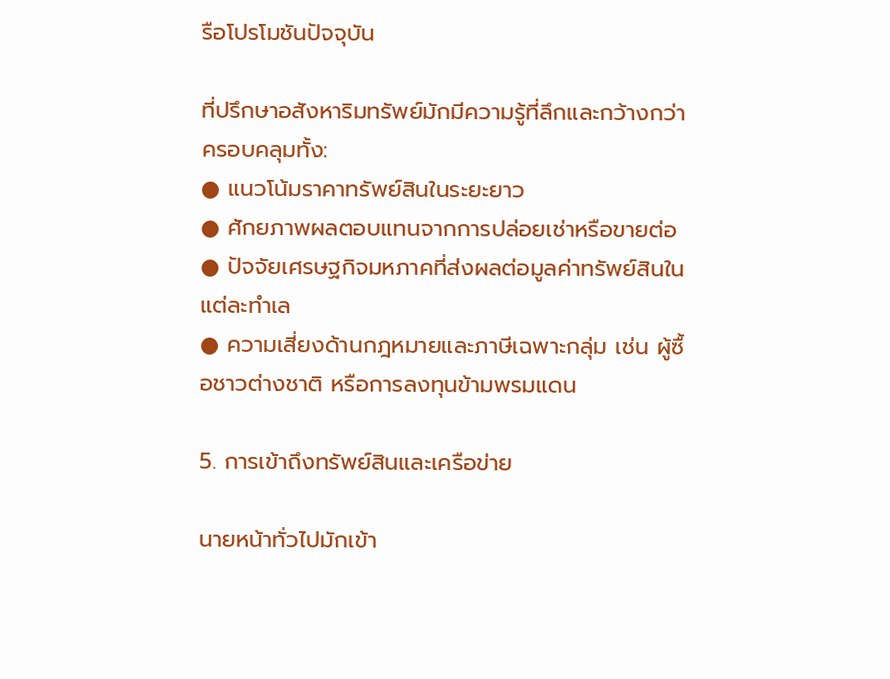รือโปรโมชันปัจจุบัน

ที่ปรึกษาอสังหาริมทรัพย์มักมีความรู้ที่ลึกและกว้างกว่า ครอบคลุมทั้ง:
● แนวโน้มราคาทรัพย์สินในระยะยาว
● ศักยภาพผลตอบแทนจากการปล่อยเช่าหรือขายต่อ
● ปัจจัยเศรษฐกิจมหภาคที่ส่งผลต่อมูลค่าทรัพย์สินในแต่ละทำเล
● ความเสี่ยงด้านกฎหมายและภาษีเฉพาะกลุ่ม เช่น ผู้ซื้อชาวต่างชาติ หรือการลงทุนข้ามพรมแดน

5. การเข้าถึงทรัพย์สินและเครือข่าย

นายหน้าทั่วไปมักเข้า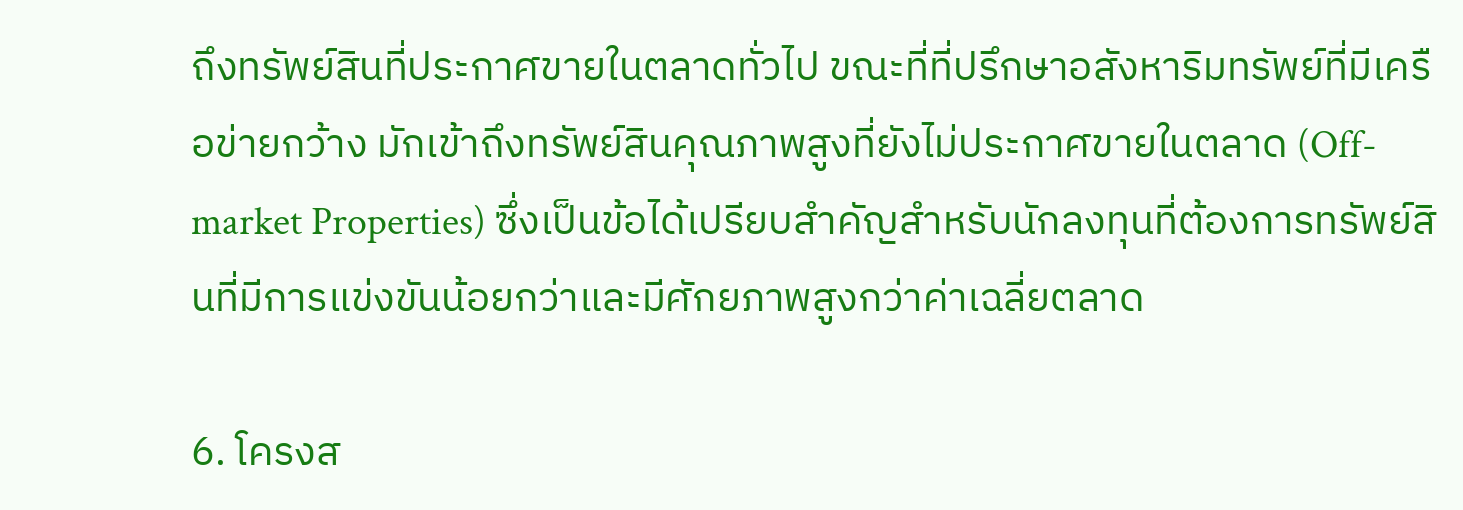ถึงทรัพย์สินที่ประกาศขายในตลาดทั่วไป ขณะที่ที่ปรึกษาอสังหาริมทรัพย์ที่มีเครือข่ายกว้าง มักเข้าถึงทรัพย์สินคุณภาพสูงที่ยังไม่ประกาศขายในตลาด (Off-market Properties) ซึ่งเป็นข้อได้เปรียบสำคัญสำหรับนักลงทุนที่ต้องการทรัพย์สินที่มีการแข่งขันน้อยกว่าและมีศักยภาพสูงกว่าค่าเฉลี่ยตลาด

6. โครงส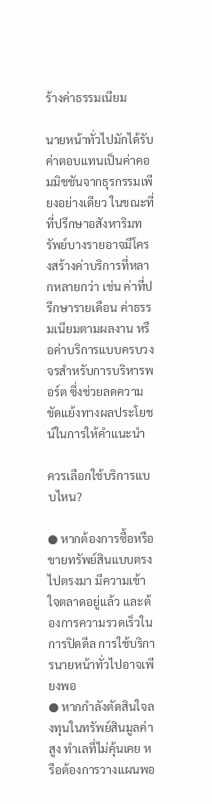ร้างค่าธรรมเนียม

นายหน้าทั่วไปมักได้รับค่าตอบแทนเป็นค่าคอมมิชชันจากธุรกรรมเพียงอย่างเดียว ในขณะที่ที่ปรึกษาอสังหาริมทรัพย์บางรายอาจมีโครงสร้างค่าบริการที่หลากหลายกว่า เช่น ค่าที่ปรึกษารายเดือน ค่าธรรมเนียมตามผลงาน หรือค่าบริการแบบครบวงจรสำหรับการบริหารพอร์ต ซึ่งช่วยลดความขัดแย้งทางผลประโยชน์ในการให้คำแนะนำ

ควรเลือกใช้บริการแบบไหน?

● หากต้องการซื้อหรือขายทรัพย์สินแบบตรงไปตรงมา มีความเข้าใจตลาดอยู่แล้ว และต้องการความรวดเร็วในการปิดดีล การใช้บริการนายหน้าทั่วไปอาจเพียงพอ
● หากกำลังตัดสินใจลงทุนในทรัพย์สินมูลค่าสูง ทำเลที่ไม่คุ้นเคย หรือต้องการวางแผนพอ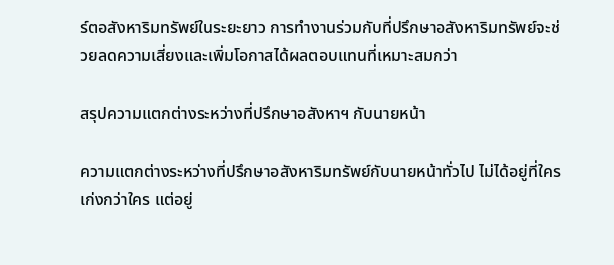ร์ตอสังหาริมทรัพย์ในระยะยาว การทำงานร่วมกับที่ปรึกษาอสังหาริมทรัพย์จะช่วยลดความเสี่ยงและเพิ่มโอกาสได้ผลตอบแทนที่เหมาะสมกว่า

สรุปความแตกต่างระหว่างที่ปรึกษาอสังหาฯ กับนายหน้า

ความแตกต่างระหว่างที่ปรึกษาอสังหาริมทรัพย์กับนายหน้าทั่วไป ไม่ได้อยู่ที่ใครเก่งกว่าใคร แต่อยู่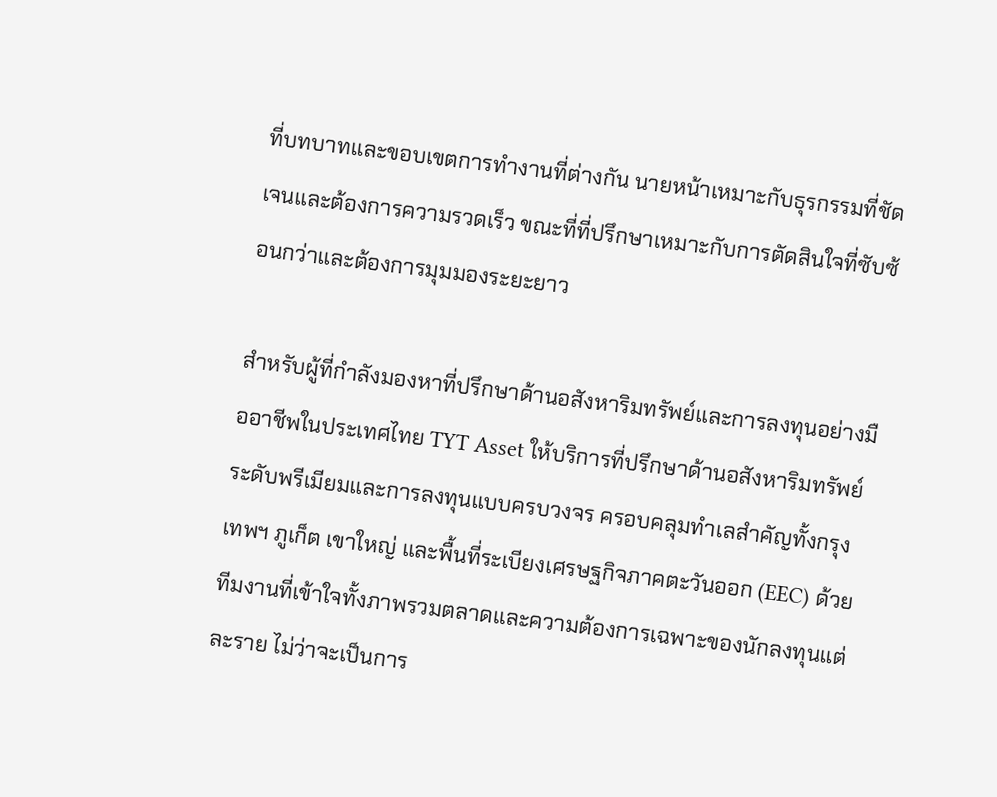ที่บทบาทและขอบเขตการทำงานที่ต่างกัน นายหน้าเหมาะกับธุรกรรมที่ชัดเจนและต้องการความรวดเร็ว ขณะที่ที่ปรึกษาเหมาะกับการตัดสินใจที่ซับซ้อนกว่าและต้องการมุมมองระยะยาว

สำหรับผู้ที่กำลังมองหาที่ปรึกษาด้านอสังหาริมทรัพย์และการลงทุนอย่างมืออาชีพในประเทศไทย TYT Asset ให้บริการที่ปรึกษาด้านอสังหาริมทรัพย์ระดับพรีเมียมและการลงทุนแบบครบวงจร ครอบคลุมทำเลสำคัญทั้งกรุงเทพฯ ภูเก็ต เขาใหญ่ และพื้นที่ระเบียงเศรษฐกิจภาคตะวันออก (EEC) ด้วยทีมงานที่เข้าใจทั้งภาพรวมตลาดและความต้องการเฉพาะของนักลงทุนแต่ละราย ไม่ว่าจะเป็นการ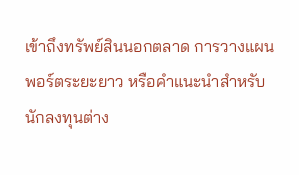เข้าถึงทรัพย์สินนอกตลาด การวางแผนพอร์ตระยะยาว หรือคำแนะนำสำหรับนักลงทุนต่าง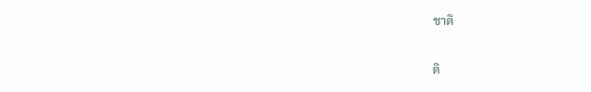ชาติ

ติ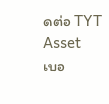ดต่อ TYT Asset
เบอ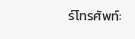ร์โทรศัพท์: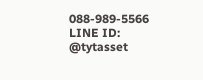088-989-5566
LINE ID: @tytasset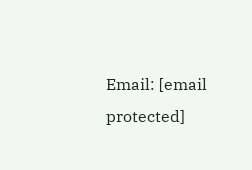Email: [email protected]